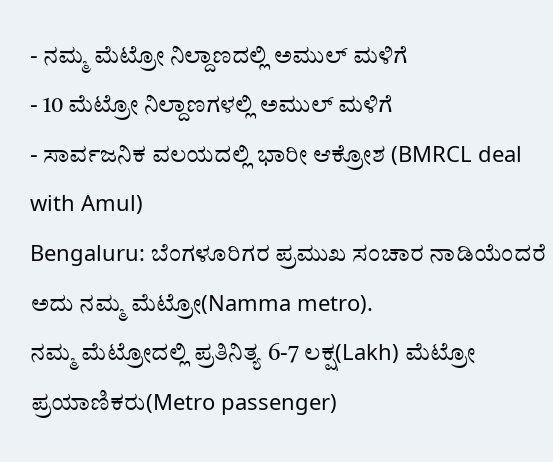- ನಮ್ಮ ಮೆಟ್ರೋ ನಿಲ್ದಾಣದಲ್ಲಿ ಅಮುಲ್ ಮಳಿಗೆ
- 10 ಮೆಟ್ರೋ ನಿಲ್ದಾಣಗಳಲ್ಲಿ ಅಮುಲ್ ಮಳಿಗೆ
- ಸಾರ್ವಜನಿಕ ವಲಯದಲ್ಲಿ ಭಾರೀ ಆಕ್ರೋಶ (BMRCL deal with Amul)
Bengaluru: ಬೆಂಗಳೂರಿಗರ ಪ್ರಮುಖ ಸಂಚಾರ ನಾಡಿಯೆಂದರೆ ಅದು ನಮ್ಮ ಮೆಟ್ರೋ(Namma metro).
ನಮ್ಮ ಮೆಟ್ರೋದಲ್ಲಿ ಪ್ರತಿನಿತ್ಯ 6-7 ಲಕ್ಷ(Lakh) ಮೆಟ್ರೋ ಪ್ರಯಾಣಿಕರು(Metro passenger)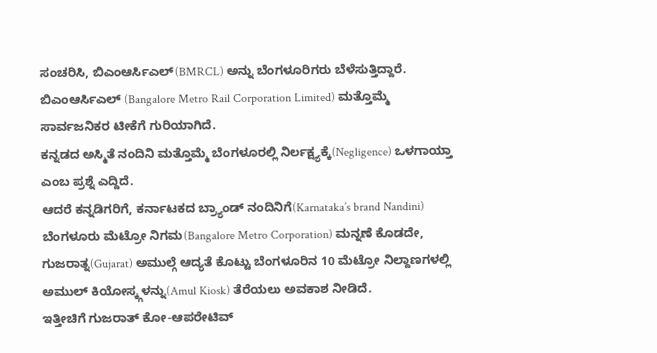ಸಂಚರಿಸಿ, ಬಿಎಂಆರ್ಸಿಎಲ್(BMRCL) ಅನ್ನು ಬೆಂಗಳೂರಿಗರು ಬೆಳೆಸುತ್ತಿದ್ದಾರೆ.
ಬಿಎಂಆರ್ಸಿಎಲ್ (Bangalore Metro Rail Corporation Limited) ಮತ್ತೊಮ್ಮೆ ಸಾರ್ವಜನಿಕರ ಟೀಕೆಗೆ ಗುರಿಯಾಗಿದೆ.
ಕನ್ನಡದ ಅಸ್ಮಿತೆ ನಂದಿನಿ ಮತ್ತೊಮ್ಮೆ ಬೆಂಗಳೂರಲ್ಲಿ ನಿರ್ಲಕ್ಷ್ಯಕ್ಕೆ(Negligence) ಒಳಗಾಯ್ತಾ ಎಂಬ ಪ್ರಶ್ನೆ ಎದ್ದಿದೆ.
ಆದರೆ ಕನ್ನಡಿಗರಿಗೆ, ಕರ್ನಾಟಕದ ಬ್ರ್ಯಾಂಡ್ ನಂದಿನಿಗೆ(Karnataka’s brand Nandini) ಬೆಂಗಳೂರು ಮೆಟ್ರೋ ನಿಗಮ(Bangalore Metro Corporation) ಮನ್ನಣೆ ಕೊಡದೇ,
ಗುಜರಾತ್ನ(Gujarat) ಅಮುಲ್ಗೆ ಆದ್ಯತೆ ಕೊಟ್ಟು ಬೆಂಗಳೂರಿನ 10 ಮೆಟ್ರೋ ನಿಲ್ದಾಣಗಳಲ್ಲಿ ಅಮುಲ್ ಕಿಯೋಸ್ಕ್ಗಳನ್ನು(Amul Kiosk) ತೆರೆಯಲು ಅವಕಾಶ ನೀಡಿದೆ.
ಇತ್ತೀಚಿಗೆ ಗುಜರಾತ್ ಕೋ-ಆಪರೇಟಿವ್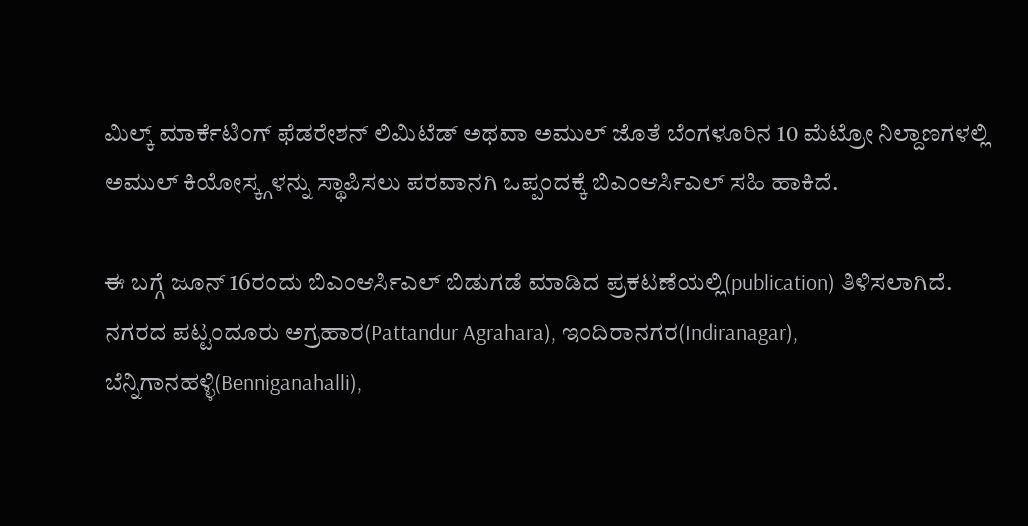ಮಿಲ್ಕ್ ಮಾರ್ಕೆಟಿಂಗ್ ಫೆಡರೇಶನ್ ಲಿಮಿಟೆಡ್ ಅಥವಾ ಅಮುಲ್ ಜೊತೆ ಬೆಂಗಳೂರಿನ 10 ಮೆಟ್ರೋ ನಿಲ್ದಾಣಗಳಲ್ಲಿ ಅಮುಲ್ ಕಿಯೋಸ್ಕ್ಗಳನ್ನು ಸ್ಥಾಪಿಸಲು ಪರವಾನಗಿ ಒಪ್ಪಂದಕ್ಕೆ ಬಿಎಂಆರ್ಸಿಎಲ್ ಸಹಿ ಹಾಕಿದೆ.

ಈ ಬಗ್ಗೆ ಜೂನ್ 16ರಂದು ಬಿಎಂಆರ್ಸಿಎಲ್ ಬಿಡುಗಡೆ ಮಾಡಿದ ಪ್ರಕಟಣೆಯಲ್ಲಿ(publication) ತಿಳಿಸಲಾಗಿದೆ.
ನಗರದ ಪಟ್ಟಂದೂರು ಅಗ್ರಹಾರ(Pattandur Agrahara), ಇಂದಿರಾನಗರ(Indiranagar), ಬೆನ್ನಿಗಾನಹಳ್ಳಿ(Benniganahalli),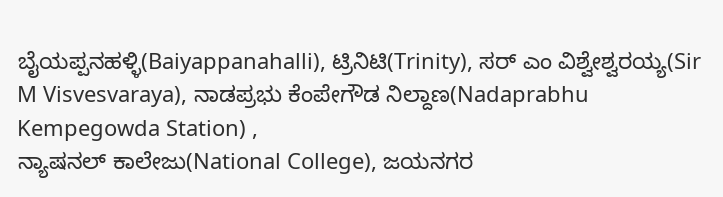ಬೈಯಪ್ಪನಹಳ್ಳಿ(Baiyappanahalli), ಟ್ರಿನಿಟಿ(Trinity), ಸರ್ ಎಂ ವಿಶ್ವೇಶ್ವರಯ್ಯ(Sir M Visvesvaraya), ನಾಡಪ್ರಭು ಕೆಂಪೇಗೌಡ ನಿಲ್ದಾಣ(Nadaprabhu Kempegowda Station) ,
ನ್ಯಾಷನಲ್ ಕಾಲೇಜು(National College), ಜಯನಗರ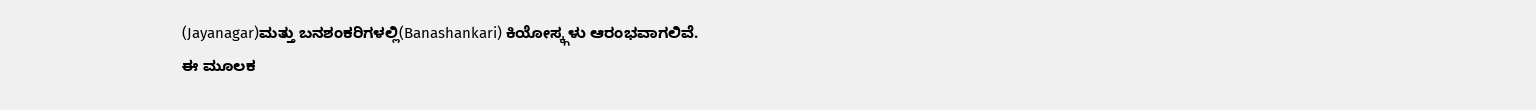(Jayanagar)ಮತ್ತು ಬನಶಂಕರಿಗಳಲ್ಲಿ(Banashankari) ಕಿಯೋಸ್ಕ್ಗಳು ಆರಂಭವಾಗಲಿವೆ.
ಈ ಮೂಲಕ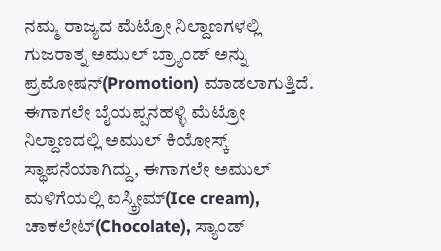ನಮ್ಮ ರಾಜ್ಯದ ಮೆಟ್ರೋ ನಿಲ್ದಾಣಗಳಲ್ಲಿ ಗುಜರಾತ್ನ ಅಮುಲ್ ಬ್ರ್ಯಾಂಡ್ ಅನ್ನು ಪ್ರಮೋಷನ್(Promotion) ಮಾಡಲಾಗುತ್ತಿದೆ.
ಈಗಾಗಲೇ ಬೈಯಪ್ಪನಹಳ್ಳಿ ಮೆಟ್ರೋ ನಿಲ್ದಾಣದಲ್ಲಿ ಅಮುಲ್ ಕಿಯೋಸ್ಕ್ ಸ್ಥಾಪನೆಯಾಗಿದ್ದು, ಈಗಾಗಲೇ ಅಮುಲ್ ಮಳಿಗೆಯಲ್ಲಿ ಐಸ್ಕ್ರೀಮ್(Ice cream), ಚಾಕಲೇಟ್(Chocolate), ಸ್ಯಾಂಡ್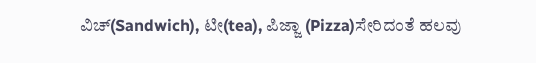ವಿಚ್(Sandwich), ಟೀ(tea), ಪಿಜ್ಜಾ (Pizza)ಸೇರಿದಂತೆ ಹಲವು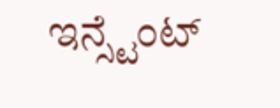ಇನ್ಸ್ಟೆಂಟ್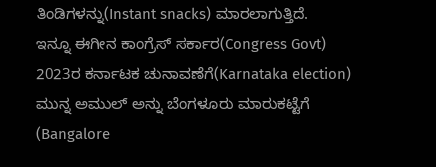ತಿಂಡಿಗಳನ್ನು(Instant snacks) ಮಾರಲಾಗುತ್ತಿದೆ.
ಇನ್ನೂ ಈಗೀನ ಕಾಂಗ್ರೆಸ್ ಸರ್ಕಾರ(Congress Govt) 2023ರ ಕರ್ನಾಟಕ ಚುನಾವಣೆಗೆ(Karnataka election) ಮುನ್ನ ಅಮುಲ್ ಅನ್ನು ಬೆಂಗಳೂರು ಮಾರುಕಟ್ಟೆಗೆ (Bangalore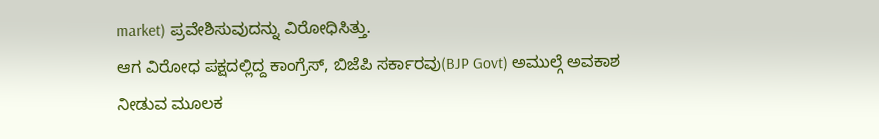market) ಪ್ರವೇಶಿಸುವುದನ್ನು ವಿರೋಧಿಸಿತ್ತು.
ಆಗ ವಿರೋಧ ಪಕ್ಷದಲ್ಲಿದ್ದ ಕಾಂಗ್ರೆಸ್, ಬಿಜೆಪಿ ಸರ್ಕಾರವು(BJP Govt) ಅಮುಲ್ಗೆ ಅವಕಾಶ ನೀಡುವ ಮೂಲಕ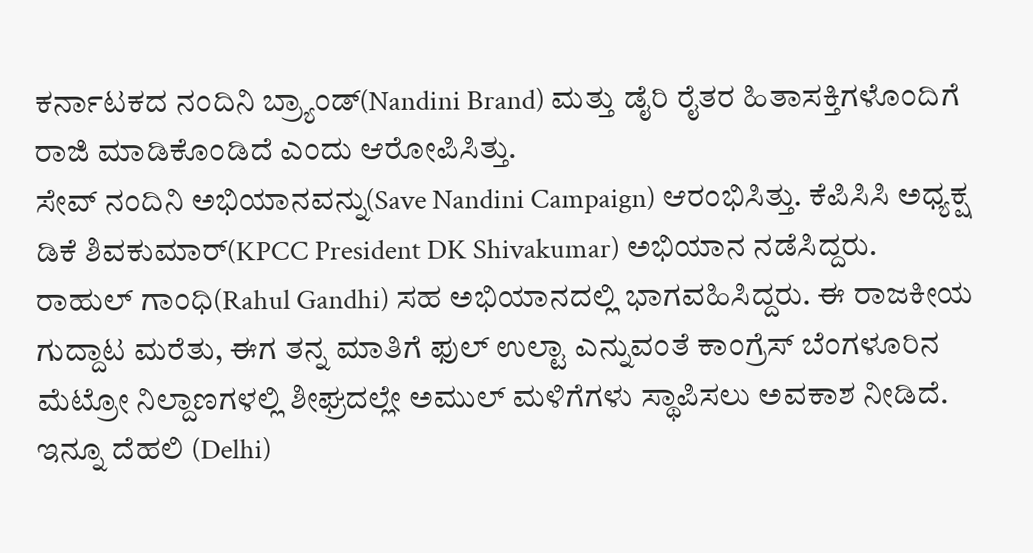ಕರ್ನಾಟಕದ ನಂದಿನಿ ಬ್ರ್ಯಾಂಡ್(Nandini Brand) ಮತ್ತು ಡೈರಿ ರೈತರ ಹಿತಾಸಕ್ತಿಗಳೊಂದಿಗೆ ರಾಜಿ ಮಾಡಿಕೊಂಡಿದೆ ಎಂದು ಆರೋಪಿಸಿತ್ತು.
ಸೇವ್ ನಂದಿನಿ ಅಭಿಯಾನವನ್ನು(Save Nandini Campaign) ಆರಂಭಿಸಿತ್ತು. ಕೆಪಿಸಿಸಿ ಅಧ್ಯಕ್ಷ ಡಿಕೆ ಶಿವಕುಮಾರ್(KPCC President DK Shivakumar) ಅಭಿಯಾನ ನಡೆಸಿದ್ದರು.
ರಾಹುಲ್ ಗಾಂಧಿ(Rahul Gandhi) ಸಹ ಅಭಿಯಾನದಲ್ಲಿ ಭಾಗವಹಿಸಿದ್ದರು. ಈ ರಾಜಕೀಯ ಗುದ್ದಾಟ ಮರೆತು, ಈಗ ತನ್ನ ಮಾತಿಗೆ ಫುಲ್ ಉಲ್ಟಾ ಎನ್ನುವಂತೆ ಕಾಂಗ್ರೆಸ್ ಬೆಂಗಳೂರಿನ ಮೆಟ್ರೋ ನಿಲ್ದಾಣಗಳಲ್ಲಿ ಶೀಘ್ರದಲ್ಲೇ ಅಮುಲ್ ಮಳಿಗೆಗಳು ಸ್ಥಾಪಿಸಲು ಅವಕಾಶ ನೀಡಿದೆ.
ಇನ್ನೂ ದೆಹಲಿ (Delhi)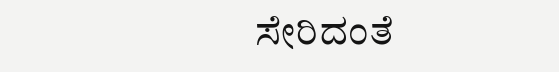ಸೇರಿದಂತೆ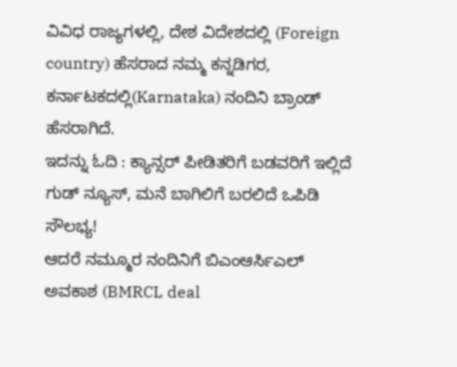ವಿವಿಧ ರಾಜ್ಯಗಳಲ್ಲಿ, ದೇಶ ವಿದೇಶದಲ್ಲಿ (Foreign country) ಹೆಸರಾದ ನಮ್ಮ ಕನ್ನಡಿಗರ, ಕರ್ನಾಟಕದಲ್ಲಿ(Karnataka) ನಂದಿನಿ ಬ್ರಾಂಡ್ ಹೆಸರಾಗಿದೆ.
ಇದನ್ನು ಓದಿ : ಕ್ಯಾನ್ಸರ್ ಪೀಡಿತರಿಗೆ ಬಡವರಿಗೆ ಇಲ್ಲಿದೆ ಗುಡ್ ನ್ಯೂಸ್, ಮನೆ ಬಾಗಿಲಿಗೆ ಬರಲಿದೆ ಒಪಿಡಿ ಸೌಲಭ್ಯ!
ಆದರೆ ನಮ್ಮೂರ ನಂದಿನಿಗೆ ಬಿಎಂಆರ್ಸಿಎಲ್ ಅವಕಾಶ (BMRCL deal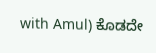with Amul) ಕೊಡದೇ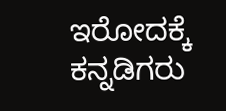ಇರೋದಕ್ಕೆ ಕನ್ನಡಿಗರು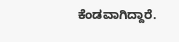ಕೆಂಡವಾಗಿದ್ದಾರೆ.